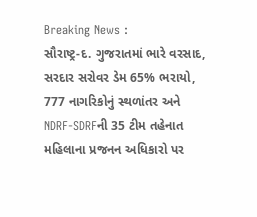Breaking News :
સૌરાષ્ટ્ર-દ. ગુજરાતમાં ભારે વરસાદ, સરદાર સરોવર ડેમ 65% ભરાયો, 777 નાગરિકોનું સ્થળાંતર અને NDRF-SDRFની 35 ટીમ તહેનાત મહિલાના પ્રજનન અધિકારો પર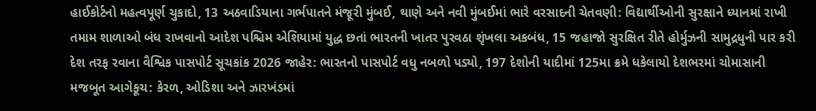હાઈકોર્ટનો મહત્વપૂર્ણ ચુકાદો, 13 અઠવાડિયાના ગર્ભપાતને મંજૂરી મુંબઈ, થાણે અને નવી મુંબઈમાં ભારે વરસાદની ચેતવણી: વિદ્યાર્થીઓની સુરક્ષાને ધ્યાનમાં રાખી તમામ શાળાઓ બંધ રાખવાનો આદેશ પશ્ચિમ એશિયામાં યુદ્ધ છતાં ભારતની ખાતર પુરવઠા શૃંખલા અકબંધ, 15 જહાજો સુરક્ષિત રીતે હોર્મુઝની સામુદ્રધુની પાર કરી દેશ તરફ રવાના વૈશ્વિક પાસપોર્ટ સૂચકાંક 2026 જાહેર: ભારતનો પાસપોર્ટ વધુ નબળો પડ્યો, 197 દેશોની યાદીમાં 125મા ક્રમે ધકેલાયો દેશભરમાં ચોમાસાની મજબૂત આગેકૂચ: કેરળ, ઓડિશા અને ઝારખંડમાં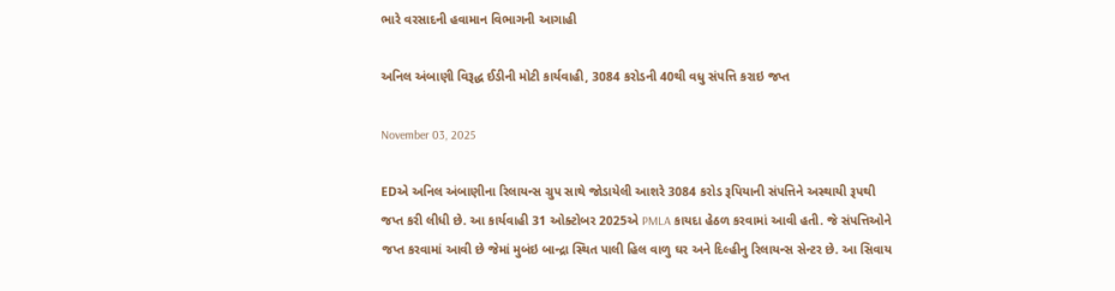ભારે વરસાદની હવામાન વિભાગની આગાહી

અનિલ અંબાણી વિરૂદ્ધ ઈડીની મોટી કાર્યવાહી, 3084 કરોડની 40થી વધુ સંપત્તિ કરાઇ જપ્ત

November 03, 2025

EDએ અનિલ અંબાણીના રિલાયન્સ ગ્રુપ સાથે જોડાયેલી આશરે 3084 કરોડ રૂપિયાની સંપત્તિને અસ્થાયી રૂપથી જપ્ત કરી લીધી છે. આ કાર્યવાહી 31 ઓક્ટોબર 2025એ PMLA કાયદા હેઠળ કરવામાં આવી હતી. જે સંપત્તિઓને જપ્ત કરવામાં આવી છે જેમાં મુબંઇ બાન્દ્રા સ્થિત પાલી હિલ વાળુ ઘર અને દિલ્હીનુ રિલાયન્સ સેન્ટર છે. આ સિવાય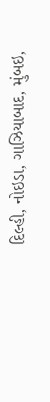દિલ્હી, નોઇડા, ગાઝિયાબાદ, મુંબઇ,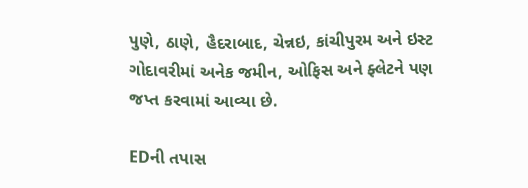પુણે, ઠાણે, હૈદરાબાદ, ચેન્નઇ, કાંચીપુરમ અને ઇસ્ટ ગોદાવરીમાં અનેક જમીન, ઓફિસ અને ફ્લેટને પણ જપ્ત કરવામાં આવ્યા છે.

EDની તપાસ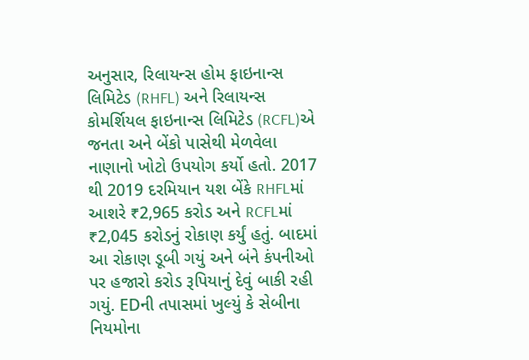અનુસાર, રિલાયન્સ હોમ ફાઇનાન્સ લિમિટેડ (RHFL) અને રિલાયન્સ કોમર્શિયલ ફાઇનાન્સ લિમિટેડ (RCFL)એ જનતા અને બેંકો પાસેથી મેળવેલા નાણાનો ખોટો ઉપયોગ કર્યો હતો. 2017 થી 2019 દરમિયાન યશ બેંકે RHFLમાં આશરે ₹2,965 કરોડ અને RCFLમાં ₹2,045 કરોડનું રોકાણ કર્યું હતું. બાદમાં આ રોકાણ ડૂબી ગયું અને બંને કંપનીઓ પર હજારો કરોડ રૂપિયાનું દેવું બાકી રહી ગયું. EDની તપાસમાં ખુલ્યું કે સેબીના નિયમોના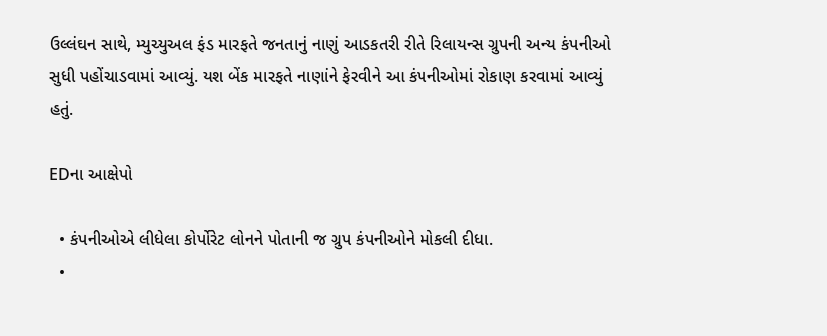ઉલ્લંઘન સાથે, મ્યુચ્યુઅલ ફંડ મારફતે જનતાનું નાણું આડકતરી રીતે રિલાયન્સ ગ્રુપની અન્ય કંપનીઓ સુધી પહોંચાડવામાં આવ્યું. યશ બેંક મારફતે નાણાંને ફેરવીને આ કંપનીઓમાં રોકાણ કરવામાં આવ્યું હતું.

EDના આક્ષેપો

  • કંપનીઓએ લીધેલા કોર્પોરેટ લોનને પોતાની જ ગ્રુપ કંપનીઓને મોકલી દીધા.
  •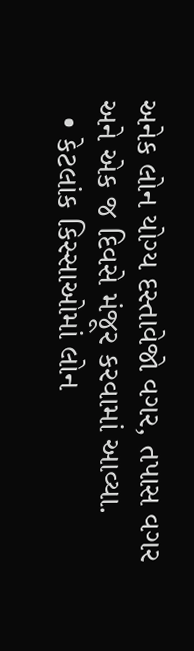અનેક લોન યોગ્ય દસ્તાવેજો વગર, તપાસ વગર અને એક જ દિવસે મંજૂર કરવામાં આવ્યા.
  • કેટલાંક કિસ્સાઓમાં લોન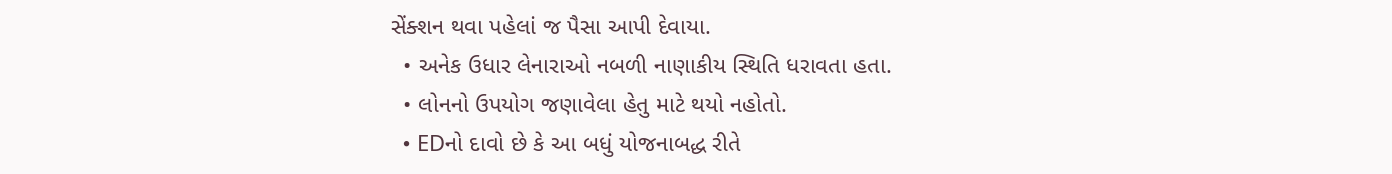સેંક્શન થવા પહેલાં જ પૈસા આપી દેવાયા.
  • અનેક ઉધાર લેનારાઓ નબળી નાણાકીય સ્થિતિ ધરાવતા હતા.
  • લોનનો ઉપયોગ જણાવેલા હેતુ માટે થયો નહોતો.
  • EDનો દાવો છે કે આ બધું યોજનાબદ્ધ રીતે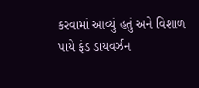કરવામાં આવ્યું હતું અને વિશાળ પાયે ફંડ ડાયવર્ઝન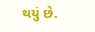થયું છે.